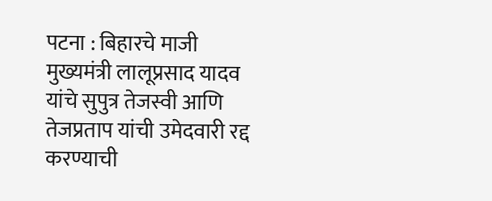पटना : बिहारचे माजी मुख्यमंत्री लालूप्रसाद यादव यांचे सुपुत्र तेजस्वी आणि तेजप्रताप यांची उमेदवारी रद्द करण्याची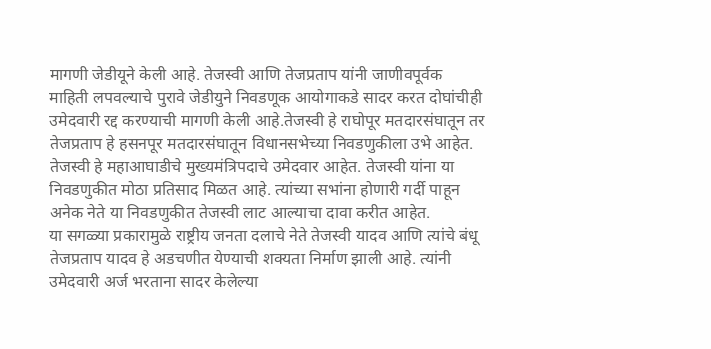मागणी जेडीयूने केली आहे. तेजस्वी आणि तेजप्रताप यांनी जाणीवपूर्वक माहिती लपवल्याचे पुरावे जेडीयुने निवडणूक आयोगाकडे सादर करत दोघांचीही उमेदवारी रद्द करण्याची मागणी केली आहे.तेजस्वी हे राघोपूर मतदारसंघातून तर तेजप्रताप हे हसनपूर मतदारसंघातून विधानसभेच्या निवडणुकीला उभे आहेत.
तेजस्वी हे महाआघाडीचे मुख्यमंत्रिपदाचे उमेदवार आहेत. तेजस्वी यांना या निवडणुकीत मोठा प्रतिसाद मिळत आहे. त्यांच्या सभांना होणारी गर्दी पाहून अनेक नेते या निवडणुकीत तेजस्वी लाट आल्याचा दावा करीत आहेत.
या सगळ्या प्रकारामुळे राष्ट्रीय जनता दलाचे नेते तेजस्वी यादव आणि त्यांचे बंधू तेजप्रताप यादव हे अडचणीत येण्याची शक्यता निर्माण झाली आहे. त्यांनी उमेदवारी अर्ज भरताना सादर केलेल्या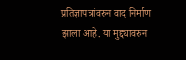प्रतिज्ञापत्रांवरुन वाद निर्माण झाला आहे. या मुद्द्यावरुन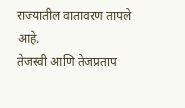राज्यातील वातावरण तापले आहे.
तेजस्वी आणि तेजप्रताप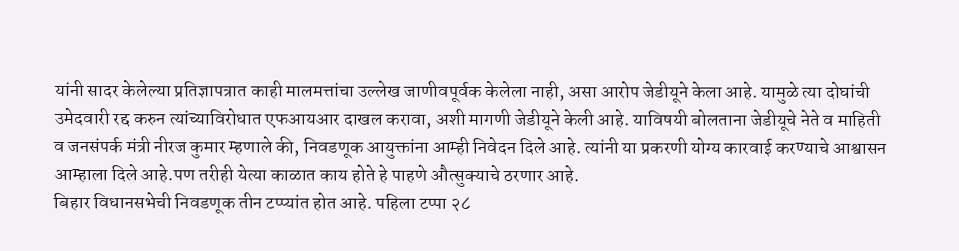यांनी सादर केलेल्या प्रतिज्ञापत्रात काही मालमत्तांचा उल्लेख जाणीवपूर्वक केलेला नाही, असा आरोप जेडीयूने केला आहे. यामुळे त्या दोघांची उमेदवारी रद्द करुन त्यांच्याविरोधात एफआयआर दाखल करावा, अशी मागणी जेडीयूने केली आहे. याविषयी बोलताना जेडीयूचे नेते व माहिती व जनसंपर्क मंत्री नीरज कुमार म्हणाले की, निवडणूक आयुक्तांना आम्ही निवेदन दिले आहे. त्यांनी या प्रकरणी योग्य कारवाई करण्याचे आश्वासन आम्हाला दिले आहे.पण तरीही येत्या काळात काय होते हे पाहणे औत्सुक्याचे ठरणार आहे.
बिहार विधानसभेची निवडणूक तीन टप्प्यांत होत आहे. पहिला टप्पा २८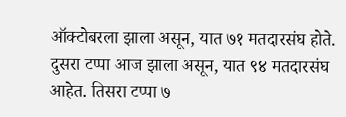ऑक्टोबरला झाला असून, यात ७१ मतदारसंघ होते. दुसरा टप्पा आज झाला असून, यात ९४ मतदारसंघ आहेत. तिसरा टप्पा ७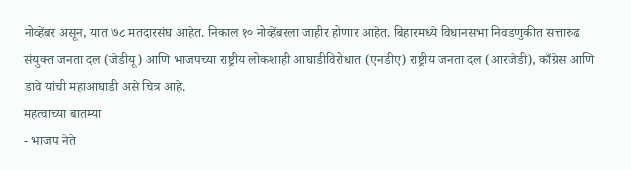नोव्हेंबर असून, यात ७८ मतदारसंघ आहेत. निकाल १० नोव्हेंबरला जाहीर होणार आहेत. बिहारमध्ये विधानसभा निवडणुकीत सत्तारुढ संयुक्त जनता दल (जेडीयू) आणि भाजपच्या राष्ट्रीय लोकशाही आघाडीविरोधात (एनडीए) राष्ट्रीय जनता दल (आरजेडी), काँग्रेस आणि डावे यांची महाआघाडी असे चित्र आहे.
महत्वाच्या बातम्या
- भाजप नेते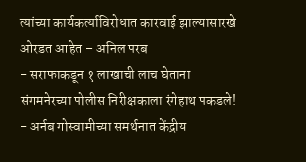त्यांच्या कार्यकर्त्याविरोधात कारवाई झाल्यासारखे ओरडत आहेत – अनिल परब
- सराफाकडून १ लाखाची लाच घेताना संगमनेरच्या पोलीस निरीक्षकाला रंगेहाथ पकडले!
- अर्नब गोस्वामीच्या समर्थनात केंद्रीय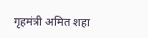गृहमंत्री अमित शहा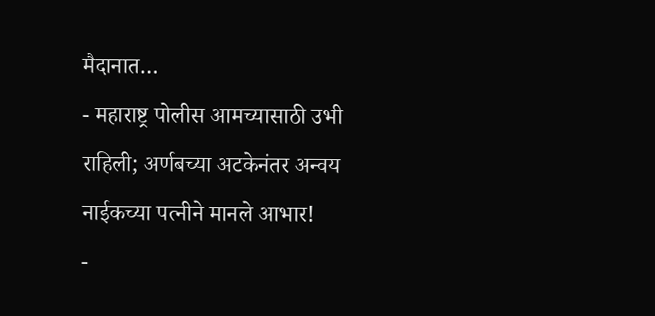मैदानात…
- महाराष्ट्र पोलीस आमच्यासाठी उभी राहिली; अर्णबच्या अटकेनंतर अन्वय नाईकच्या पत्नीने मानले आभार!
-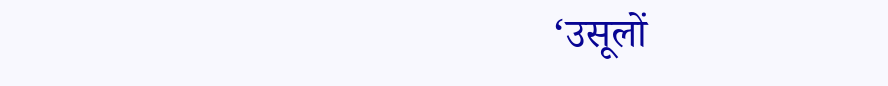‘उसूलों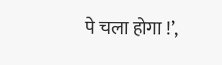पे चला होगा !’,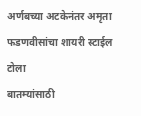अर्णबच्या अटकेनंतर अमृता फडणवीसांचा शायरी स्टाईल टोला
बातम्यांसाठी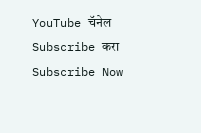YouTube चॅनेल Subscribe करा
Subscribe Now